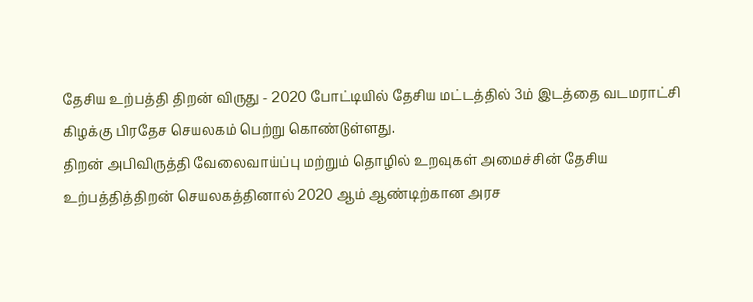தேசிய உற்பத்தி திறன் விருது - 2020 போட்டியில் தேசிய மட்டத்தில் 3ம் இடத்தை வடமராட்சி கிழக்கு பிரதேச செயலகம் பெற்று கொண்டுள்ளது.
திறன் அபிவிருத்தி வேலைவாய்ப்பு மற்றும் தொழில் உறவுகள் அமைச்சின் தேசிய உற்பத்தித்திறன் செயலகத்தினால் 2020 ஆம் ஆண்டிற்கான அரச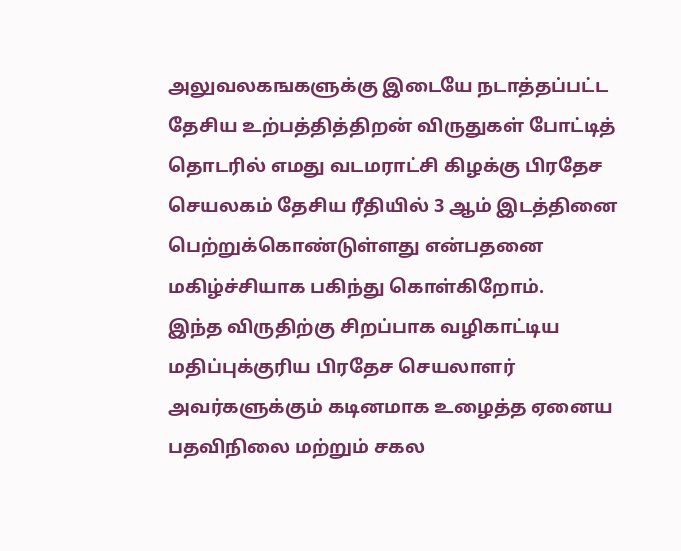அலுவலகஙகளுக்கு இடையே நடாத்தப்பட்ட தேசிய உற்பத்தித்திறன் விருதுகள் போட்டித் தொடரில் எமது வடமராட்சி கிழக்கு பிரதேச செயலகம் தேசிய ரீதியில் 3 ஆம் இடத்தினை பெற்றுக்கொண்டுள்ளது என்பதனை மகிழ்ச்சியாக பகிந்து கொள்கிறோம்.
இந்த விருதிற்கு சிறப்பாக வழிகாட்டிய மதிப்புக்குரிய பிரதேச செயலாளர் அவர்களுக்கும் கடினமாக உழைத்த ஏனைய பதவிநிலை மற்றும் சகல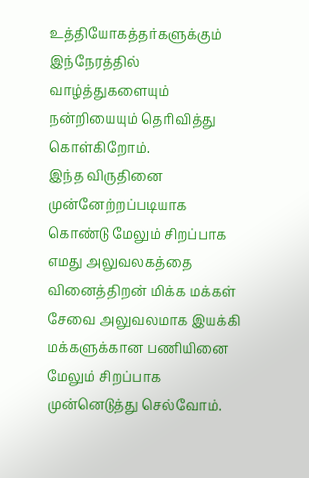உத்தியோகத்தர்களுக்கும் இந்நேரத்தில் வாழ்த்துகளையும் நன்றியையும் தெரிவித்து கொள்கிறோம்.
இந்த விருதினை முன்னேற்றப்படியாக கொண்டு மேலும் சிறப்பாக எமது அலுவலகத்தை வினைத்திறன் மிக்க மக்கள் சேவை அலுவலமாக இயக்கி மக்களுக்கான பணியினை மேலும் சிறப்பாக முன்னெடுத்து செல்வோம்.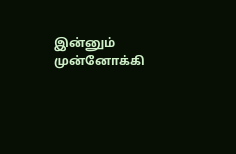இன்னும் முன்னோக்கி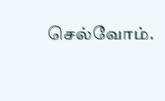செல்வோம்.